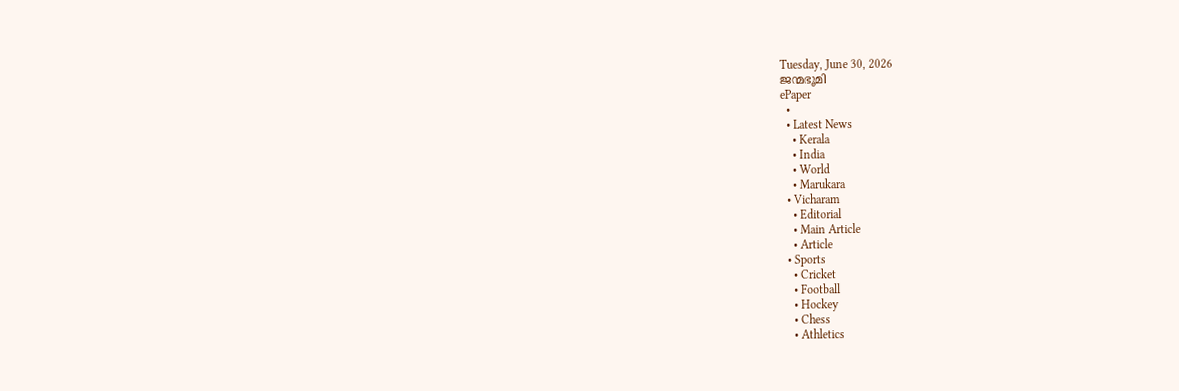Tuesday, June 30, 2026
ജന്മഭൂമി
ePaper
  •
  • Latest News
    • Kerala
    • India
    • World
    • Marukara
  • Vicharam
    • Editorial
    • Main Article
    • Article
  • Sports
    • Cricket
    • Football
    • Hockey
    • Chess
    • Athletics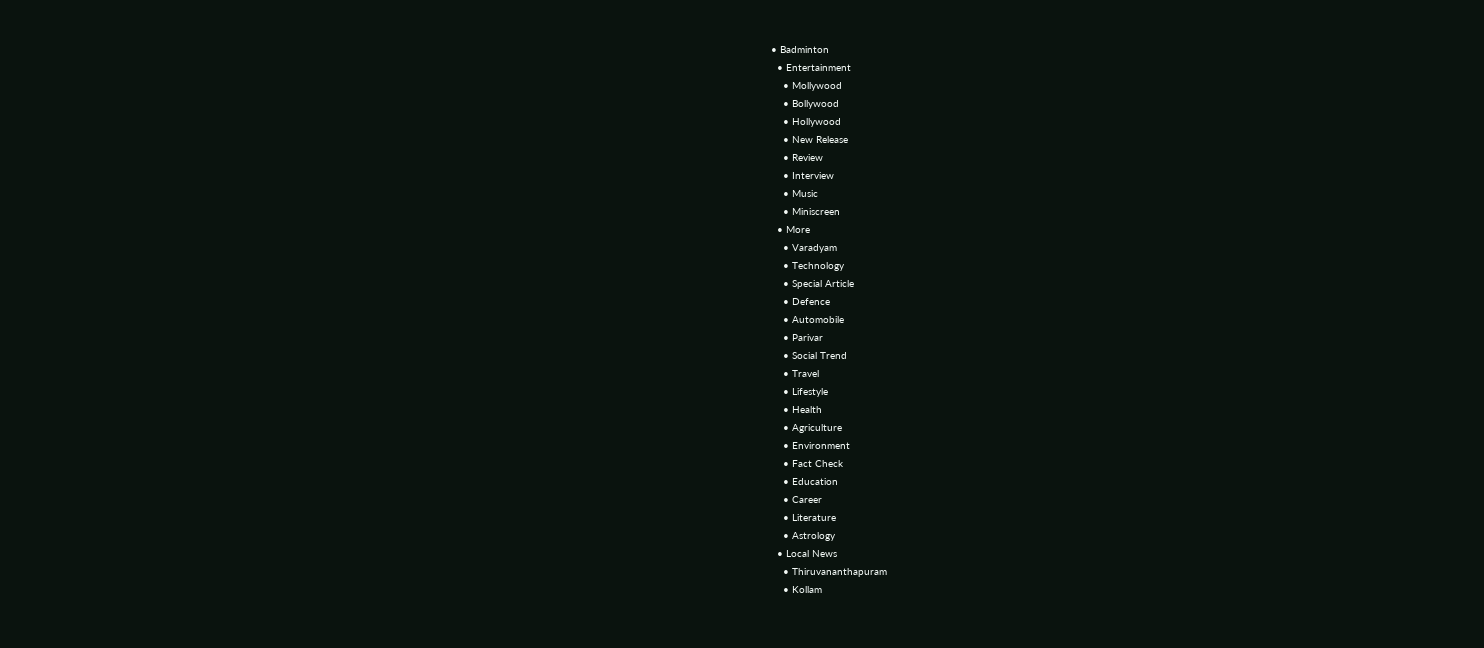• Badminton
  • Entertainment
    • Mollywood
    • Bollywood
    • Hollywood
    • New Release
    • Review
    • Interview
    • Music
    • Miniscreen
  • More
    • Varadyam
    • Technology
    • Special Article
    • Defence
    • Automobile
    • Parivar
    • Social Trend
    • Travel
    • Lifestyle
    • Health
    • Agriculture
    • Environment
    • Fact Check
    • Education
    • Career
    • Literature
    • Astrology
  • Local News
    • Thiruvananthapuram
    • Kollam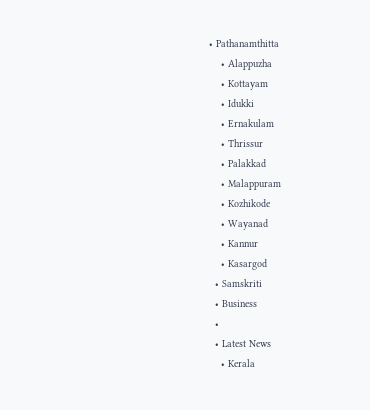• Pathanamthitta
    • Alappuzha
    • Kottayam
    • Idukki
    • Ernakulam
    • Thrissur
    • Palakkad
    • Malappuram
    • Kozhikode
    • Wayanad
    • Kannur
    • Kasargod
  • Samskriti
  • Business
  •
  • Latest News
    • Kerala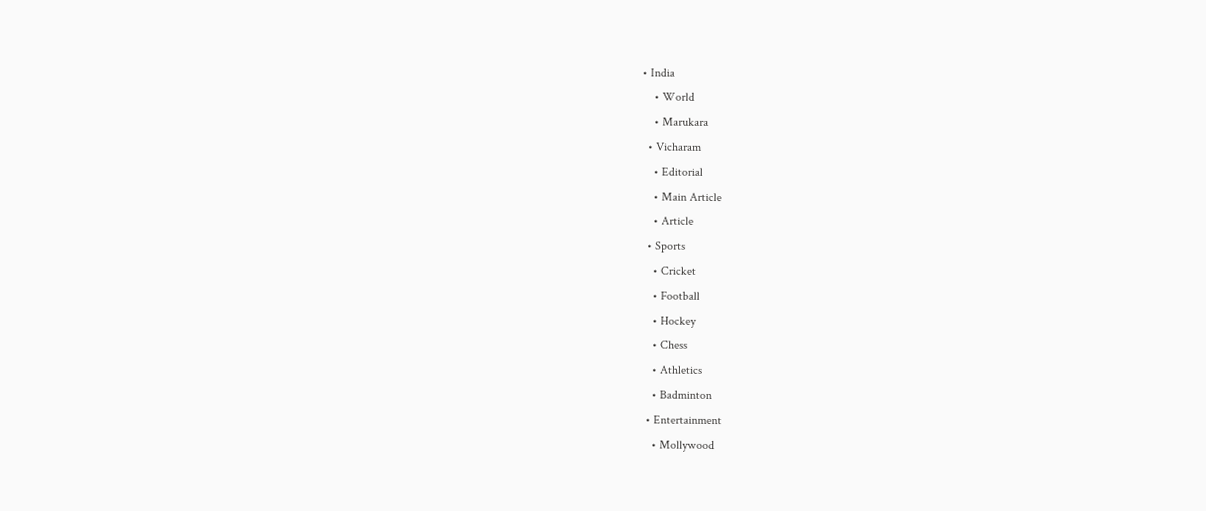• India
    • World
    • Marukara
  • Vicharam
    • Editorial
    • Main Article
    • Article
  • Sports
    • Cricket
    • Football
    • Hockey
    • Chess
    • Athletics
    • Badminton
  • Entertainment
    • Mollywood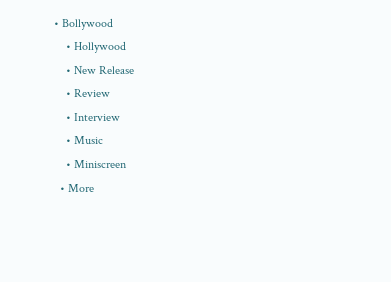• Bollywood
    • Hollywood
    • New Release
    • Review
    • Interview
    • Music
    • Miniscreen
  • More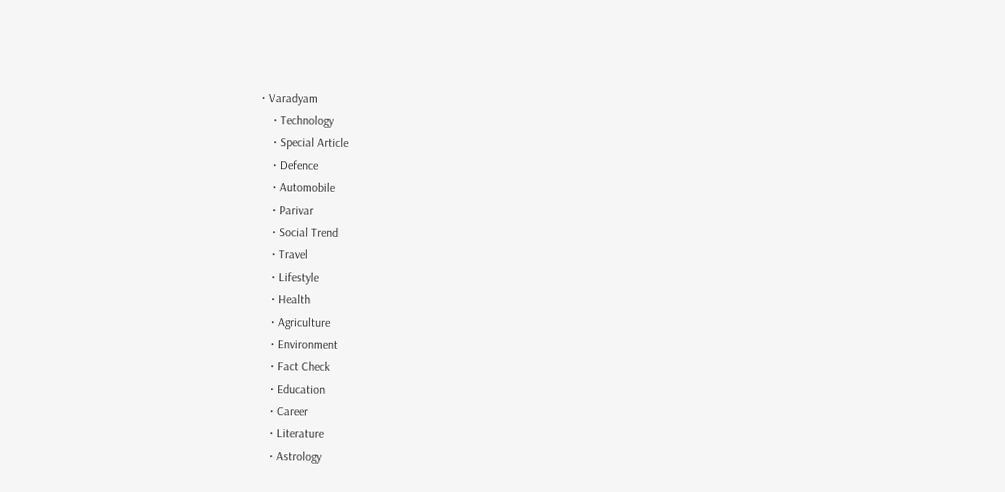• Varadyam
    • Technology
    • Special Article
    • Defence
    • Automobile
    • Parivar
    • Social Trend
    • Travel
    • Lifestyle
    • Health
    • Agriculture
    • Environment
    • Fact Check
    • Education
    • Career
    • Literature
    • Astrology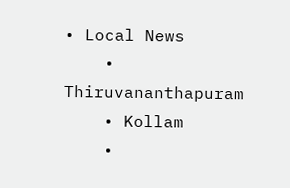• Local News
    • Thiruvananthapuram
    • Kollam
    •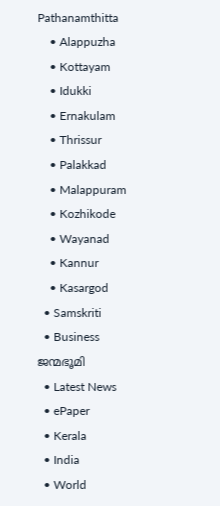Pathanamthitta
    • Alappuzha
    • Kottayam
    • Idukki
    • Ernakulam
    • Thrissur
    • Palakkad
    • Malappuram
    • Kozhikode
    • Wayanad
    • Kannur
    • Kasargod
  • Samskriti
  • Business
ജന്മഭൂമി
  • Latest News
  • ePaper
  • Kerala
  • India
  • World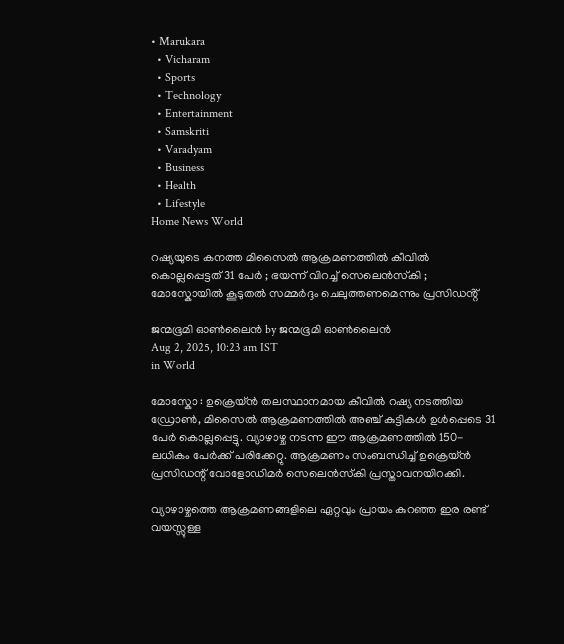• Marukara
  • Vicharam
  • Sports
  • Technology
  • Entertainment
  • Samskriti
  • Varadyam
  • Business
  • Health
  • Lifestyle
Home News World

റഷ്യയുടെ കനത്ത മിസൈൽ ആക്രമണത്തിൽ കീവിൽ കൊല്ലപ്പെട്ടത് 31 പേർ ; ഭയന്ന് വിറച്ച് സെലെൻസ്‌കി ; മോസ്കോയിൽ കൂടുതൽ സമ്മർദ്ദം ചെലുത്തണമെന്നും പ്രസിഡൻ്റ്

ജന്മഭൂമി ഓണ്‍ലൈന്‍ by ജന്മഭൂമി ഓണ്‍ലൈന്‍
Aug 2, 2025, 10:23 am IST
in World

മോസ്കോ : ഉക്രെയ്ൻ തലസ്ഥാനമായ കീവിൽ റഷ്യ നടത്തിയ ഡ്രോൺ, മിസൈൽ ആക്രമണത്തിൽ അഞ്ച് കുട്ടികൾ ഉൾപ്പെടെ 31 പേർ കൊല്ലപ്പെട്ടു. വ്യാഴാഴ്ച നടന്ന ഈ ആക്രമണത്തിൽ 150-ലധികം പേർക്ക് പരിക്കേറ്റു. ആക്രമണം സംബന്ധിച്ച് ഉക്രെയ്ൻ പ്രസിഡന്റ് വോളോഡിമർ സെലെൻസ്‌കി പ്രസ്താവനയിറക്കി.

വ്യാഴാഴ്ചത്തെ ആക്രമണങ്ങളിലെ ഏറ്റവും പ്രായം കുറഞ്ഞ ഇര രണ്ട് വയസ്സുള്ള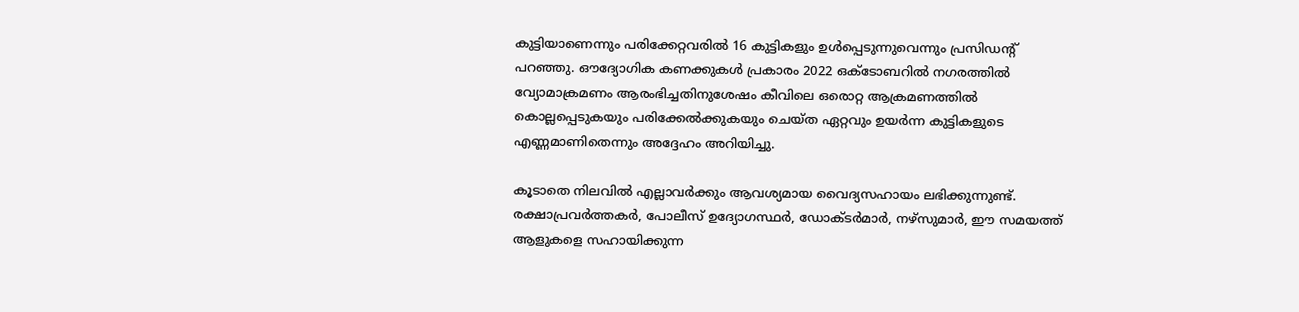കുട്ടിയാണെന്നും പരിക്കേറ്റവരിൽ 16 കുട്ടികളും ഉൾപ്പെടുന്നുവെന്നും പ്രസിഡൻ്റ് പറഞ്ഞു. ഔദ്യോഗിക കണക്കുകൾ പ്രകാരം 2022 ഒക്ടോബറിൽ നഗരത്തിൽ വ്യോമാക്രമണം ആരംഭിച്ചതിനുശേഷം കീവിലെ ഒരൊറ്റ ആക്രമണത്തിൽ കൊല്ലപ്പെടുകയും പരിക്കേൽക്കുകയും ചെയ്ത ഏറ്റവും ഉയർന്ന കുട്ടികളുടെ എണ്ണമാണിതെന്നും അദ്ദേഹം അറിയിച്ചു.

കൂടാതെ നിലവിൽ എല്ലാവർക്കും ആവശ്യമായ വൈദ്യസഹായം ലഭിക്കുന്നുണ്ട്. രക്ഷാപ്രവർത്തകർ, പോലീസ് ഉദ്യോഗസ്ഥർ, ഡോക്ടർമാർ, നഴ്‌സുമാർ, ഈ സമയത്ത് ആളുകളെ സഹായിക്കുന്ന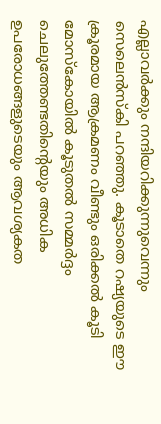എല്ലാവർക്കും നന്ദിയറിക്കുന്നുവെന്നും സെലെൻസ്‌കി പറഞ്ഞു. കൂടാതെ റഷ്യയുടെ ഈ ക്രൂരമായ ആക്രമണം വീണ്ടും ഒരിക്കൽ കൂടി മോസ്കോയിൽ കൂടുതൽ സമ്മർദ്ദം ചെലുത്തേണ്ടതിന്റെയും അധിക ഉപരോധങ്ങളുടെയും ആവശ്യകത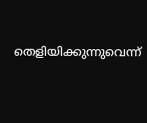തെളിയിക്കുന്നുവെന്ന്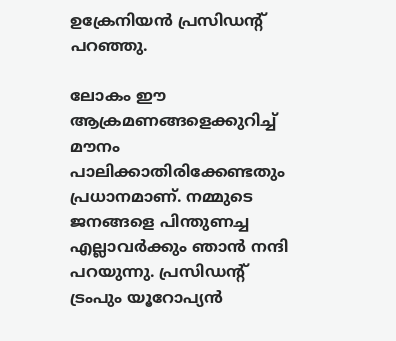ഉക്രേനിയൻ പ്രസിഡന്റ് പറഞ്ഞു.

ലോകം ഈ ആക്രമണങ്ങളെക്കുറിച്ച് മൗനം പാലിക്കാതിരിക്കേണ്ടതും പ്രധാനമാണ്. നമ്മുടെ ജനങ്ങളെ പിന്തുണച്ച എല്ലാവർക്കും ഞാൻ നന്ദി പറയുന്നു. പ്രസിഡന്റ് ട്രംപും യൂറോപ്യൻ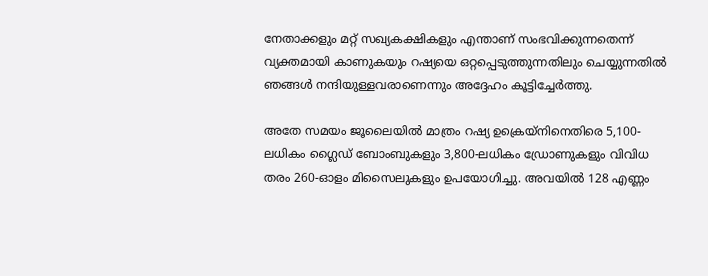നേതാക്കളും മറ്റ് സഖ്യകക്ഷികളും എന്താണ് സംഭവിക്കുന്നതെന്ന് വ്യക്തമായി കാണുകയും റഷ്യയെ ഒറ്റപ്പെടുത്തുന്നതിലും ചെയ്യുന്നതിൽ ഞങ്ങൾ നന്ദിയുള്ളവരാണെന്നും അദ്ദേഹം കൂട്ടിച്ചേർത്തു.

അതേ സമയം ജൂലൈയിൽ മാത്രം റഷ്യ ഉക്രെയ്‌നിനെതിരെ 5,100-ലധികം ഗ്ലൈഡ് ബോംബുകളും 3,800-ലധികം ഡ്രോണുകളും വിവിധ തരം 260-ഓളം മിസൈലുകളും ഉപയോഗിച്ചു. അവയിൽ 128 എണ്ണം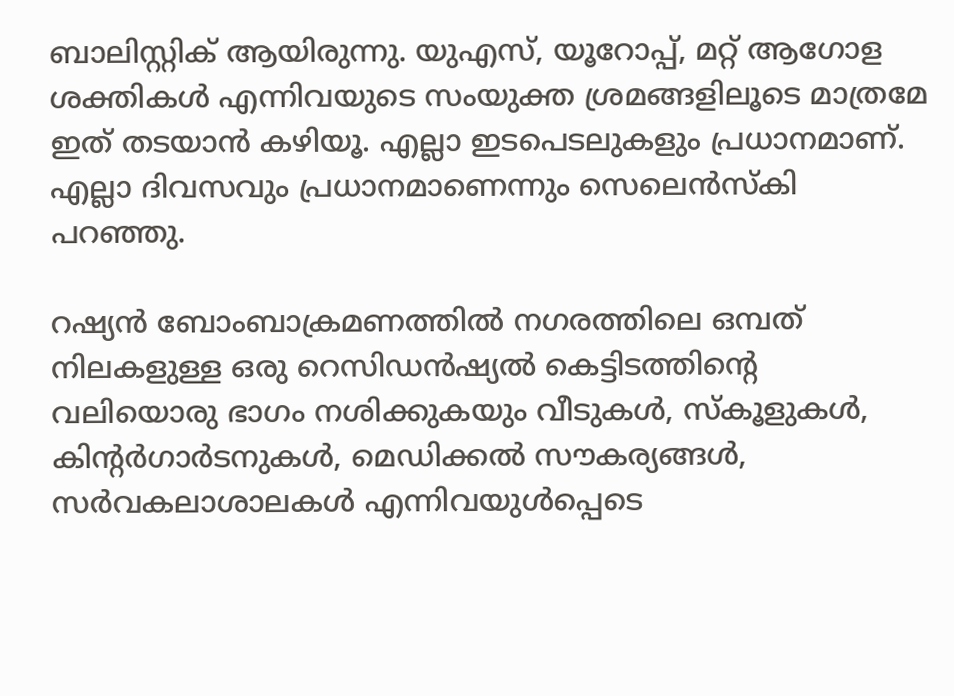ബാലിസ്റ്റിക് ആയിരുന്നു. യുഎസ്, യൂറോപ്പ്, മറ്റ് ആഗോള ശക്തികൾ എന്നിവയുടെ സംയുക്ത ശ്രമങ്ങളിലൂടെ മാത്രമേ ഇത് തടയാൻ കഴിയൂ. എല്ലാ ഇടപെടലുകളും പ്രധാനമാണ്. എല്ലാ ദിവസവും പ്രധാനമാണെന്നും സെലെൻസ്‌കി പറഞ്ഞു.

റഷ്യൻ ബോംബാക്രമണത്തിൽ നഗരത്തിലെ ഒമ്പത് നിലകളുള്ള ഒരു റെസിഡൻഷ്യൽ കെട്ടിടത്തിന്റെ വലിയൊരു ഭാഗം നശിക്കുകയും വീടുകൾ, സ്കൂളുകൾ, കിന്റർഗാർടനുകൾ, മെഡിക്കൽ സൗകര്യങ്ങൾ, സർവകലാശാലകൾ എന്നിവയുൾപ്പെടെ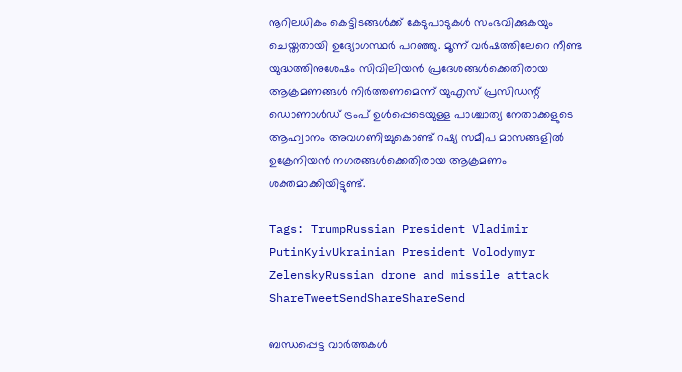നൂറിലധികം കെട്ടിടങ്ങൾക്ക് കേടുപാടുകൾ സംഭവിക്കുകയും ചെയ്തതായി ഉദ്യോഗസ്ഥർ പറഞ്ഞു. മൂന്ന് വർഷത്തിലേറെ നീണ്ട യുദ്ധത്തിനുശേഷം സിവിലിയൻ പ്രദേശങ്ങൾക്കെതിരായ ആക്രമണങ്ങൾ നിർത്തണമെന്ന് യുഎസ് പ്രസിഡന്റ് ഡൊണാൾഡ് ട്രംപ് ഉൾപ്പെടെയുള്ള പാശ്ചാത്യ നേതാക്കളുടെ ആഹ്വാനം അവഗണിച്ചുകൊണ്ട് റഷ്യ സമീപ മാസങ്ങളിൽ ഉക്രേനിയൻ നഗരങ്ങൾക്കെതിരായ ആക്രമണം ശക്തമാക്കിയിട്ടുണ്ട്.

Tags: TrumpRussian President Vladimir PutinKyivUkrainian President Volodymyr ZelenskyRussian drone and missile attack
ShareTweetSendShareShareSend

ബന്ധപ്പെട്ട വാര്‍ത്തകള്‍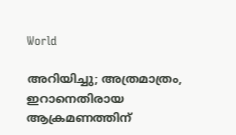World

അറിയിച്ചു; അത്രമാത്രം, ഇറാനെതിരായ ആക്രമണത്തിന്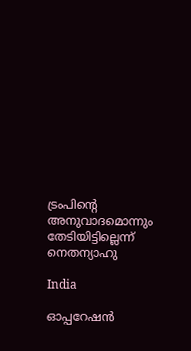ട്രംപിന്റെ അനുവാദമൊന്നും തേടിയിട്ടില്ലെന്ന് നെതന്യാഹു

India

ഓപ്പറേഷന്‍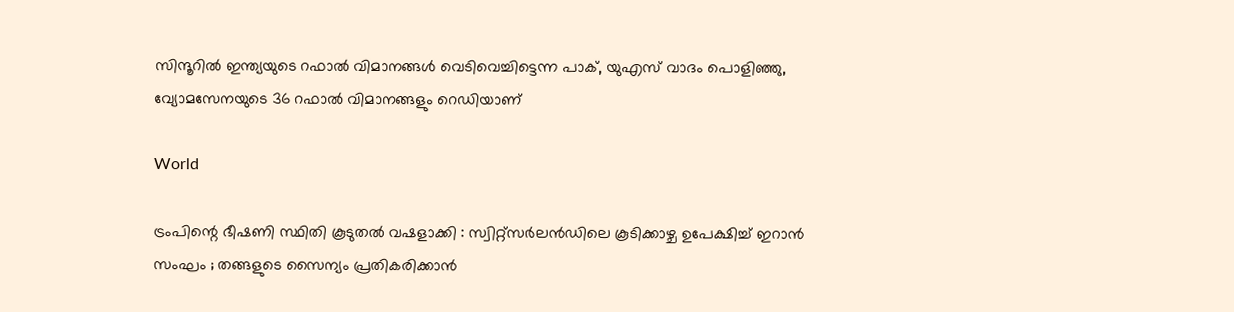സിന്ദൂറില്‍ ഇന്ത്യയുടെ റഫാൽ വിമാനങ്ങൾ വെടിവെച്ചിട്ടെന്ന പാക്, യുഎസ് വാദം പൊളിഞ്ഞു, വ്യോമസേനയുടെ 36 റഫാല്‍ വിമാനങ്ങളും റെഡിയാണ്

World

ട്രംപിന്റെ ഭീഷണി സ്ഥിതി കൂടുതൽ വഷളാക്കി : സ്വിറ്റ്സർലൻഡിലെ കൂടിക്കാഴ്ച ഉപേക്ഷിച്ച് ഇറാൻ സംഘം ; തങ്ങളുടെ സൈന്യം പ്രതികരിക്കാൻ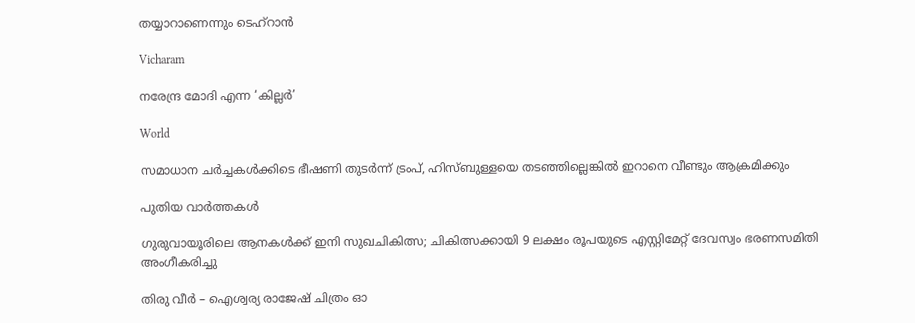തയ്യാറാണെന്നും ടെഹ്റാൻ

Vicharam

നരേന്ദ്ര മോദി എന്ന ‘കില്ലര്‍’

World

സമാധാന ചര്‍ച്ചകള്‍ക്കിടെ ഭീഷണി തുടര്‍ന്ന് ട്രംപ്, ഹിസ്ബുള്ളയെ തടഞ്ഞില്ലെങ്കില്‍ ഇറാനെ വീണ്ടും ആക്രമിക്കും

പുതിയ വാര്‍ത്തകള്‍

ഗുരുവായൂരിലെ ആനകൾക്ക് ഇനി സുഖചികിത്സ; ചികിത്സക്കായി 9 ലക്ഷം രൂപയുടെ എസ്റ്റിമേറ്റ് ദേവസ്വം ഭരണസമിതി അംഗീകരിച്ചു

തിരു വീർ – ഐശ്വര്യ രാജേഷ് ചിത്രം ഓ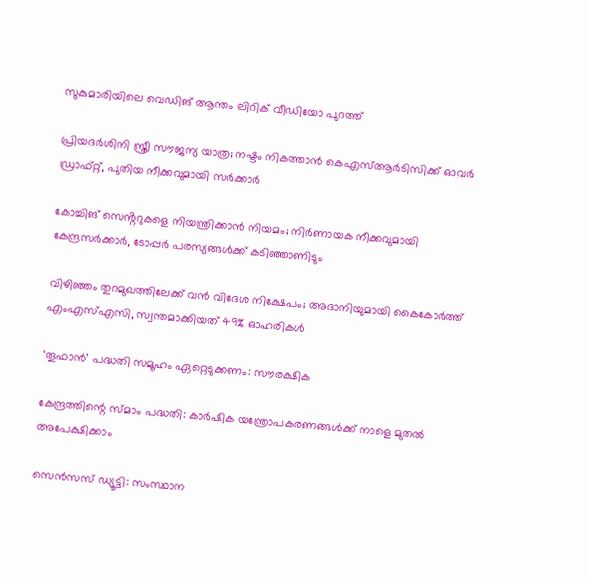സുകുമാരിയിലെ വെഡിങ് ആന്തം ലിറിക് വീഡിയോ പുറത്ത്

പ്രിയദ‌ർശിനി സ്ത്രീ സൗജന്യ യാത്ര; നഷ്ടം നികത്താൻ കെഎസ്ആർടിസിക്ക് ഓവർ ഡ്രാഫ്റ്റ്, പുതിയ നീക്കവുമായി സർക്കാർ

കോച്ചിങ് സെൻ്ററുകളെ നിയന്ത്രിക്കാൻ നിയമം; നിർണായക നീക്കവുമായി കേന്ദ്രസർക്കാർ, ടോപ്പർ പരസ്യങ്ങൾക്ക് കടിഞ്ഞാണിടും

വിഴിഞ്ഞം തുറമുഖത്തിലേക്ക് വൻ വിദേശ നിക്ഷേപം; അദാനിയുമായി കൈകോർത്ത് എംഎസ്എസി, സ്വന്തമാക്കിയത് 49% ഓഹരികൾ

‘തൂഫാന്‍’ പദ്ധതി സമൂഹം ഏറ്റെടുക്കണം: സൗരക്ഷിക

കേന്ദ്രത്തിന്റെ സ്മാം പദ്ധതി: കാര്‍ഷിക യന്ത്രോപകരണങ്ങള്‍ക്ക് നാളെ മുതല്‍ അപേക്ഷിക്കാം

സെന്‍സസ് ഡ്യൂട്ടി: സംസ്ഥാന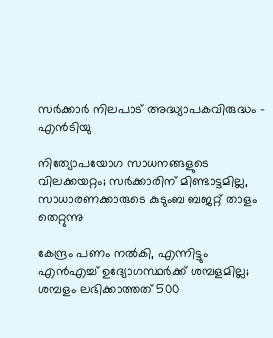സര്‍ക്കാര്‍ നിലപാട് അദ്ധ്യാപകവിരുദ്ധം – എന്‍ടിയു

നിത്യോപയോഗ സാധനങ്ങളുടെ വിലക്കയറ്റം; സര്‍ക്കാരിന് മിണ്ടാട്ടമില്ല, സാധാരണക്കാരുടെ കുടുംബ ബജറ്റ് താളം തെറ്റുന്നു

കേന്ദ്രം പണം നല്‍കി, എന്നിട്ടും എന്‍എച്ച് ഉദ്യോഗസ്ഥര്‍ക്ക് ശമ്പളമില്ല; ശമ്പളം ലഭിക്കാത്തത് 500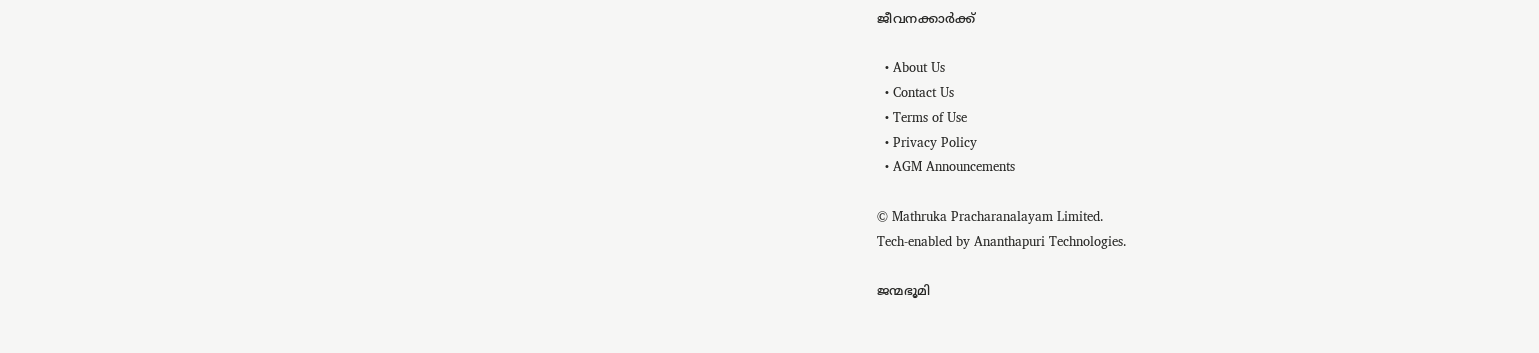ജീവനക്കാര്‍ക്ക്

  • About Us
  • Contact Us
  • Terms of Use
  • Privacy Policy
  • AGM Announcements

© Mathruka Pracharanalayam Limited.
Tech-enabled by Ananthapuri Technologies.

ജന്മഭൂമി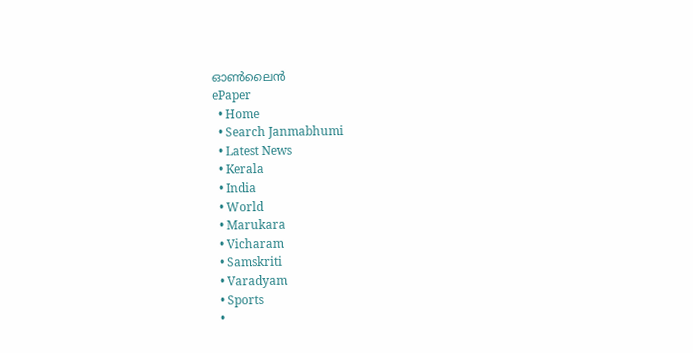ഓണ്‍ലൈന്‍
ePaper
  • Home
  • Search Janmabhumi
  • Latest News
  • Kerala
  • India
  • World
  • Marukara
  • Vicharam
  • Samskriti
  • Varadyam
  • Sports
  •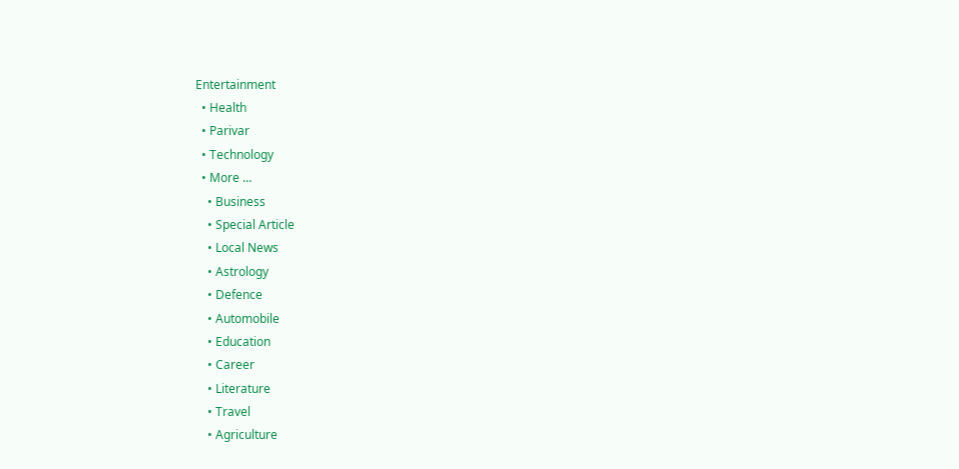Entertainment
  • Health
  • Parivar
  • Technology
  • More …
    • Business
    • Special Article
    • Local News
    • Astrology
    • Defence
    • Automobile
    • Education
    • Career
    • Literature
    • Travel
    • Agriculture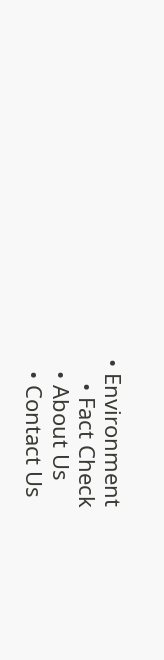• Environment
    • Fact Check
  • About Us
  • Contact Us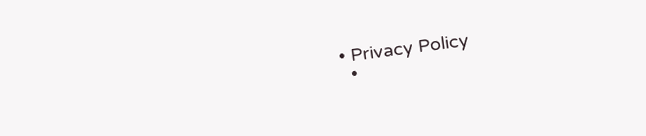• Privacy Policy
  •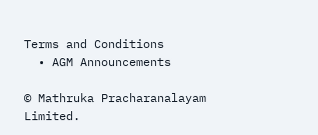Terms and Conditions
  • AGM Announcements

© Mathruka Pracharanalayam Limited.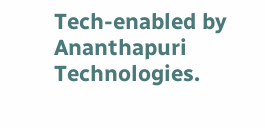Tech-enabled by Ananthapuri Technologies.